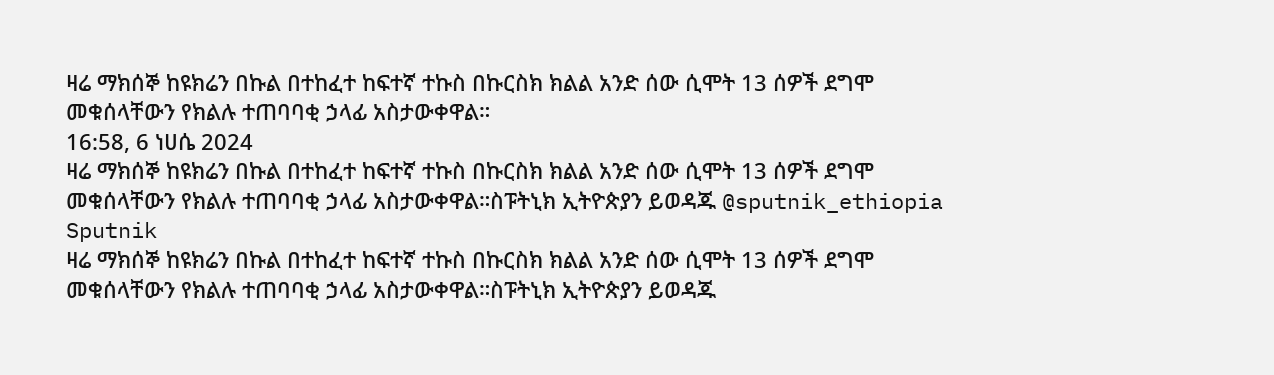ዛሬ ማክሰኞ ከዩክሬን በኩል በተከፈተ ከፍተኛ ተኩስ በኩርስክ ክልል አንድ ሰው ሲሞት 13 ሰዎች ደግሞ መቁሰላቸውን የክልሉ ተጠባባቂ ኃላፊ አስታውቀዋል።
16:58, 6 ነሀሴ 2024
ዛሬ ማክሰኞ ከዩክሬን በኩል በተከፈተ ከፍተኛ ተኩስ በኩርስክ ክልል አንድ ሰው ሲሞት 13 ሰዎች ደግሞ መቁሰላቸውን የክልሉ ተጠባባቂ ኃላፊ አስታውቀዋል።ስፑትኒክ ኢትዮጵያን ይወዳጁ @sputnik_ethiopia
Sputnik
ዛሬ ማክሰኞ ከዩክሬን በኩል በተከፈተ ከፍተኛ ተኩስ በኩርስክ ክልል አንድ ሰው ሲሞት 13 ሰዎች ደግሞ መቁሰላቸውን የክልሉ ተጠባባቂ ኃላፊ አስታውቀዋል።ስፑትኒክ ኢትዮጵያን ይወዳጁ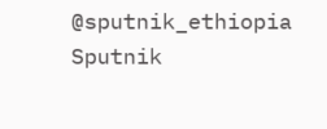@sputnik_ethiopia
Sputnik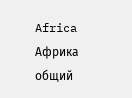Africa
Африка общий